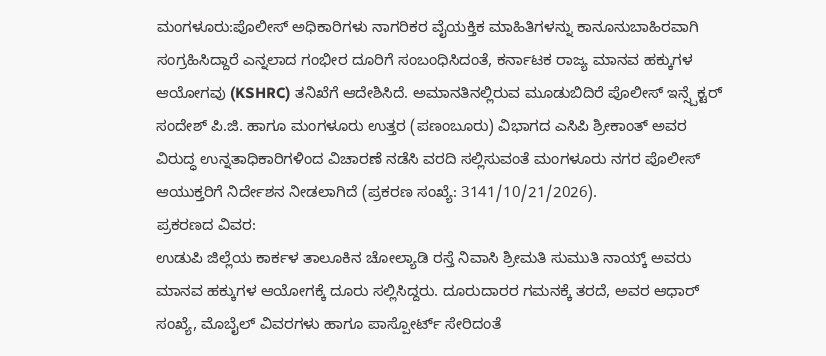ಮಂಗಳೂರು:ಪೊಲೀಸ್ ಅಧಿಕಾರಿಗಳು ನಾಗರಿಕರ ವೈಯಕ್ತಿಕ ಮಾಹಿತಿಗಳನ್ನು ಕಾನೂನುಬಾಹಿರವಾಗಿ ಸಂಗ್ರಹಿಸಿದ್ದಾರೆ ಎನ್ನಲಾದ ಗಂಭೀರ ದೂರಿಗೆ ಸಂಬಂಧಿಸಿದಂತೆ, ಕರ್ನಾಟಕ ರಾಜ್ಯ ಮಾನವ ಹಕ್ಕುಗಳ ಆಯೋಗವು (KSHRC) ತನಿಖೆಗೆ ಆದೇಶಿಸಿದೆ. ಅಮಾನತಿನಲ್ಲಿರುವ ಮೂಡುಬಿದಿರೆ ಪೊಲೀಸ್ ಇನ್ಸ್ಪೆಕ್ಟರ್ ಸಂದೇಶ್ ಪಿ.ಜಿ. ಹಾಗೂ ಮಂಗಳೂರು ಉತ್ತರ (ಪಣಂಬೂರು) ವಿಭಾಗದ ಎಸಿಪಿ ಶ್ರೀಕಾಂತ್ ಅವರ ವಿರುದ್ಧ ಉನ್ನತಾಧಿಕಾರಿಗಳಿಂದ ವಿಚಾರಣೆ ನಡೆಸಿ ವರದಿ ಸಲ್ಲಿಸುವಂತೆ ಮಂಗಳೂರು ನಗರ ಪೊಲೀಸ್ ಆಯುಕ್ತರಿಗೆ ನಿರ್ದೇಶನ ನೀಡಲಾಗಿದೆ (ಪ್ರಕರಣ ಸಂಖ್ಯೆ: 3141/10/21/2026).
ಪ್ರಕರಣದ ವಿವರ:
ಉಡುಪಿ ಜಿಲ್ಲೆಯ ಕಾರ್ಕಳ ತಾಲೂಕಿನ ಚೋಲ್ಯಾಡಿ ರಸ್ತೆ ನಿವಾಸಿ ಶ್ರೀಮತಿ ಸುಮುತಿ ನಾಯ್ಕ್ ಅವರು ಮಾನವ ಹಕ್ಕುಗಳ ಆಯೋಗಕ್ಕೆ ದೂರು ಸಲ್ಲಿಸಿದ್ದರು. ದೂರುದಾರರ ಗಮನಕ್ಕೆ ತರದೆ, ಅವರ ಆಧಾರ್ ಸಂಖ್ಯೆ, ಮೊಬೈಲ್ ವಿವರಗಳು ಹಾಗೂ ಪಾಸ್ಪೋರ್ಟ್ ಸೇರಿದಂತೆ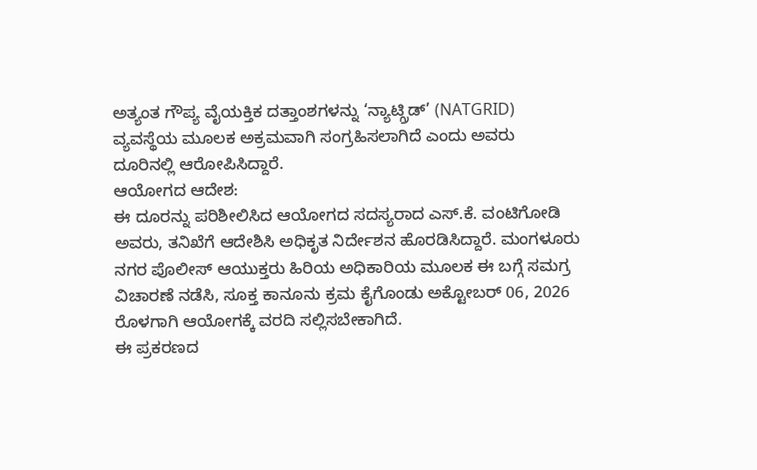ಅತ್ಯಂತ ಗೌಪ್ಯ ವೈಯಕ್ತಿಕ ದತ್ತಾಂಶಗಳನ್ನು ‘ನ್ಯಾಟ್ಗ್ರಿಡ್’ (NATGRID) ವ್ಯವಸ್ಥೆಯ ಮೂಲಕ ಅಕ್ರಮವಾಗಿ ಸಂಗ್ರಹಿಸಲಾಗಿದೆ ಎಂದು ಅವರು ದೂರಿನಲ್ಲಿ ಆರೋಪಿಸಿದ್ದಾರೆ.
ಆಯೋಗದ ಆದೇಶ:
ಈ ದೂರನ್ನು ಪರಿಶೀಲಿಸಿದ ಆಯೋಗದ ಸದಸ್ಯರಾದ ಎಸ್.ಕೆ. ವಂಟಿಗೋಡಿ ಅವರು, ತನಿಖೆಗೆ ಆದೇಶಿಸಿ ಅಧಿಕೃತ ನಿರ್ದೇಶನ ಹೊರಡಿಸಿದ್ದಾರೆ. ಮಂಗಳೂರು ನಗರ ಪೊಲೀಸ್ ಆಯುಕ್ತರು ಹಿರಿಯ ಅಧಿಕಾರಿಯ ಮೂಲಕ ಈ ಬಗ್ಗೆ ಸಮಗ್ರ ವಿಚಾರಣೆ ನಡೆಸಿ, ಸೂಕ್ತ ಕಾನೂನು ಕ್ರಮ ಕೈಗೊಂಡು ಅಕ್ಟೋಬರ್ 06, 2026 ರೊಳಗಾಗಿ ಆಯೋಗಕ್ಕೆ ವರದಿ ಸಲ್ಲಿಸಬೇಕಾಗಿದೆ.
ಈ ಪ್ರಕರಣದ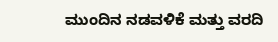ಮುಂದಿನ ನಡವಳಿಕೆ ಮತ್ತು ವರದಿ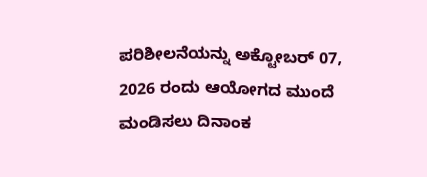ಪರಿಶೀಲನೆಯನ್ನು ಅಕ್ಟೋಬರ್ 07, 2026 ರಂದು ಆಯೋಗದ ಮುಂದೆ ಮಂಡಿಸಲು ದಿನಾಂಕ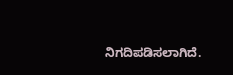ನಿಗದಿಪಡಿಸಲಾಗಿದೆ.